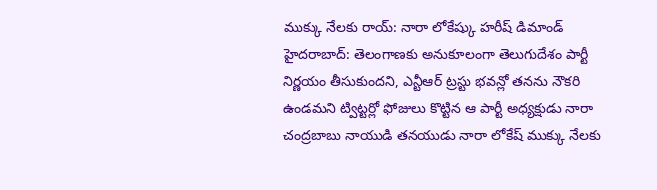ముక్కు నేలకు రాయ్: నారా లోకేష్కు హరీష్ డిమాండ్
హైదరాబాద్: తెలంగాణకు అనుకూలంగా తెలుగుదేశం పార్టీ నిర్ణయం తీసుకుందని, ఎన్టీఆర్ ట్రస్టు భవన్లో తనను నౌకరి ఉండమని ట్విట్టర్లో ఫోజులు కొట్టిన ఆ పార్టీ అధ్యక్షుడు నారా చంద్రబాబు నాయుడి తనయుడు నారా లోకేష్ ముక్కు నేలకు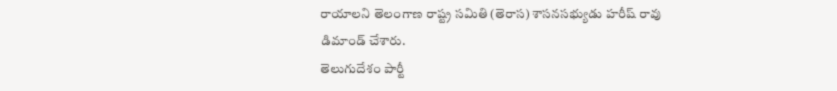రాయాలని తెలంగాణ రాష్ట్ర సమితి (తెరాస) శాసనసభ్యుడు హరీష్ రావు డిమాండ్ చేశారు.
తెలుగుదేశం పార్టీ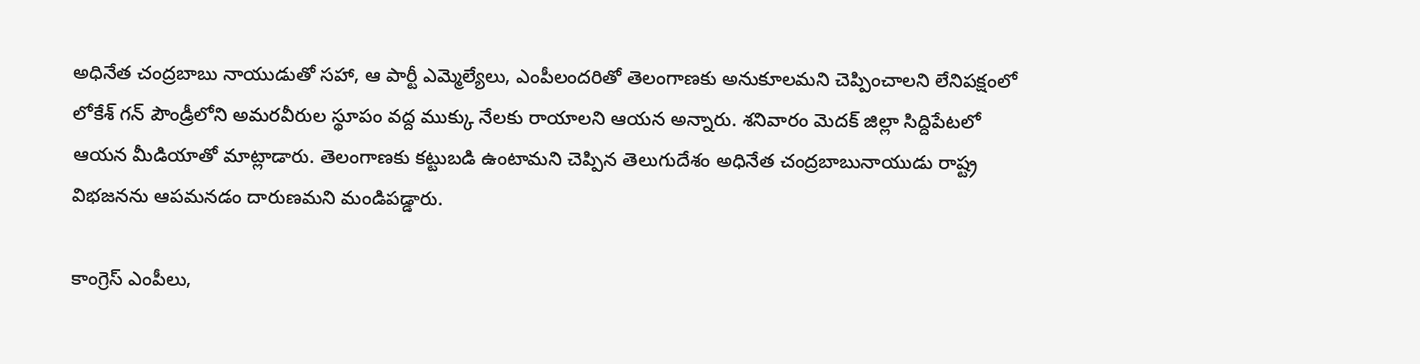అధినేత చంద్రబాబు నాయుడుతో సహా, ఆ పార్టీ ఎమ్మెల్యేలు, ఎంపీలందరితో తెలంగాణకు అనుకూలమని చెప్పించాలని లేనిపక్షంలో లోకేశ్ గన్ పౌండ్రీలోని అమరవీరుల స్థూపం వద్ద ముక్కు నేలకు రాయాలని ఆయన అన్నారు. శనివారం మెదక్ జిల్లా సిద్దిపేటలో ఆయన మీడియాతో మాట్లాడారు. తెలంగాణకు కట్టుబడి ఉంటామని చెప్పిన తెలుగుదేశం అధినేత చంద్రబాబునాయుడు రాష్ట్ర విభజనను ఆపమనడం దారుణమని మండిపడ్డారు.

కాంగ్రెస్ ఎంపీలు,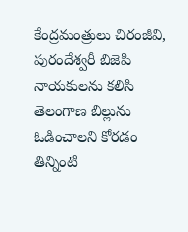కేంద్రమంత్రులు చిరంజీవి, పురందేశ్వరీ బిజెపి నాయకులను కలిసి తెలంగాణ బిల్లును ఓడించాలని కోరడం తిన్నింటి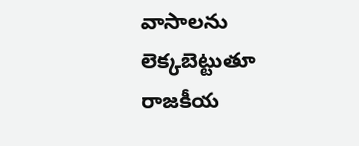వాసాలను లెక్కబెట్టుతూ రాజకీయ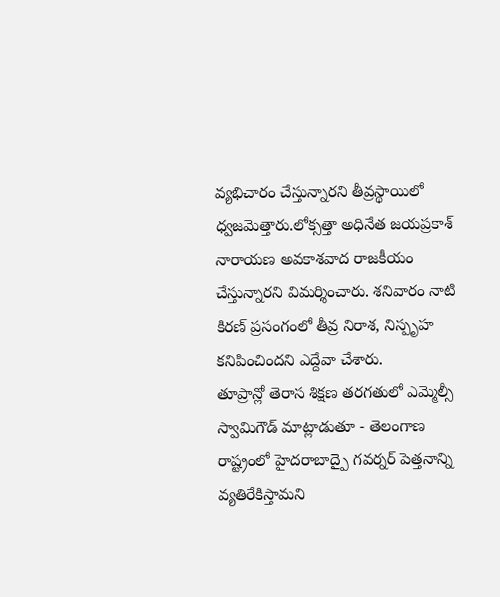వ్యభిచారం చేస్తున్నారని తీవ్రస్థాయిలో ధ్వజమెత్తారు.లోక్సత్తా అధినేత జయప్రకాశ్ నారాయణ అవకాశవాద రాజకీయం చేస్తున్నారని విమర్శించారు. శనివారం నాటి కిరణ్ ప్రసంగంలో తీవ్ర నిరాశ, నిస్పృహ కనిపించిందని ఎద్దేవా చేశారు.
తూప్రాన్లో తెరాస శిక్షణ తరగతులో ఎమ్మెల్సీ స్వామిగౌడ్ మాట్లాడుతూ - తెలంగాణ రాష్ట్రంలో హైదరాబాద్పై గవర్నర్ పెత్తనాన్ని వ్యతిరేకిస్తామని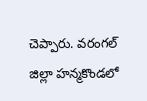చెప్పారు. వరంగల్ జిల్లా హన్మకొండలో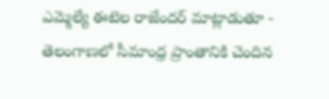ఎమ్మెల్యే ఈటెల రాజేందర్ మాట్లాడుతూ - తెలంగాణలో సీమాంధ్ర ప్రాంతానికి చెందిన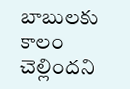బాబులకు కాలం చెల్లిందని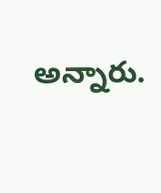అన్నారు.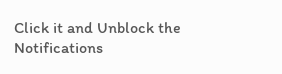Click it and Unblock the Notifications